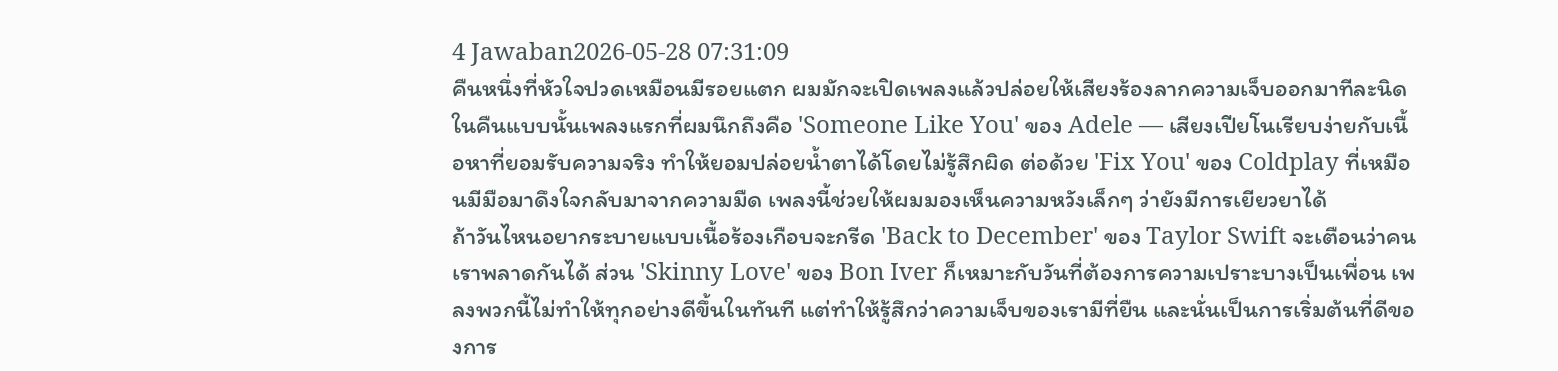4 Jawaban2026-05-28 07:31:09
คืนหนึ่งที่หัวใจปวดเหมือนมีรอยแตก ผมมักจะเปิดเพลงแล้วปล่อยให้เสียงร้องลากความเจ็บออกมาทีละนิด
ในคืนแบบนั้นเพลงแรกที่ผมนึกถึงคือ 'Someone Like You' ของ Adele — เสียงเปียโนเรียบง่ายกับเนื้อหาที่ยอมรับความจริง ทำให้ยอมปล่อยน้ำตาได้โดยไม่รู้สึกผิด ต่อด้วย 'Fix You' ของ Coldplay ที่เหมือนมีมือมาดึงใจกลับมาจากความมืด เพลงนี้ช่วยให้ผมมองเห็นความหวังเล็กๆ ว่ายังมีการเยียวยาได้
ถ้าวันไหนอยากระบายแบบเนื้อร้องเกือบจะกรีด 'Back to December' ของ Taylor Swift จะเตือนว่าคนเราพลาดกันได้ ส่วน 'Skinny Love' ของ Bon Iver ก็เหมาะกับวันที่ต้องการความเปราะบางเป็นเพื่อน เพลงพวกนี้ไม่ทำให้ทุกอย่างดีขึ้นในทันที แต่ทำให้รู้สึกว่าความเจ็บของเรามีที่ยืน และนั่นเป็นการเริ่มต้นที่ดีของการ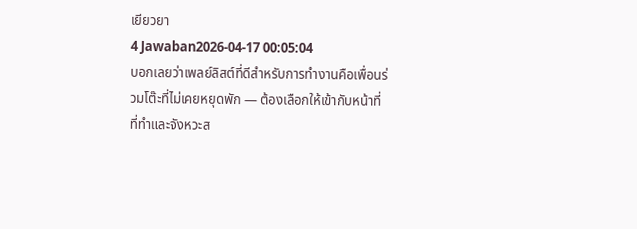เยียวยา
4 Jawaban2026-04-17 00:05:04
บอกเลยว่าเพลย์ลิสต์ที่ดีสำหรับการทำงานคือเพื่อนร่วมโต๊ะที่ไม่เคยหยุดพัก — ต้องเลือกให้เข้ากับหน้าที่ที่ทำและจังหวะส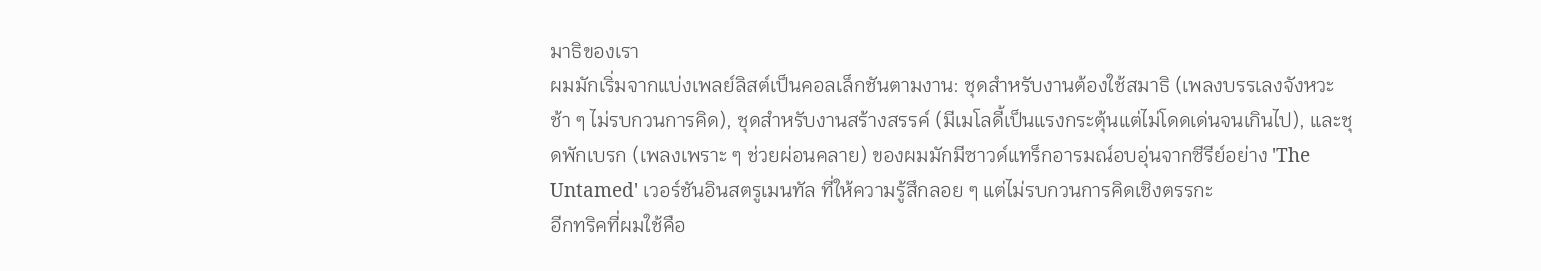มาธิของเรา
ผมมักเริ่มจากแบ่งเพลย์ลิสต์เป็นคอลเล็กชันตามงาน: ชุดสำหรับงานต้องใช้สมาธิ (เพลงบรรเลงจังหวะช้า ๆ ไม่รบกวนการคิด), ชุดสำหรับงานสร้างสรรค์ (มีเมโลดี้เป็นแรงกระตุ้นแต่ไม่โดดเด่นจนเกินไป), และชุดพักเบรก (เพลงเพราะ ๆ ช่วยผ่อนคลาย) ของผมมักมีซาวด์แทร็กอารมณ์อบอุ่นจากซีรีย์อย่าง 'The Untamed' เวอร์ชันอินสตรูเมนทัล ที่ให้ความรู้สึกลอย ๆ แต่ไม่รบกวนการคิดเชิงตรรกะ
อีกทริคที่ผมใช้คือ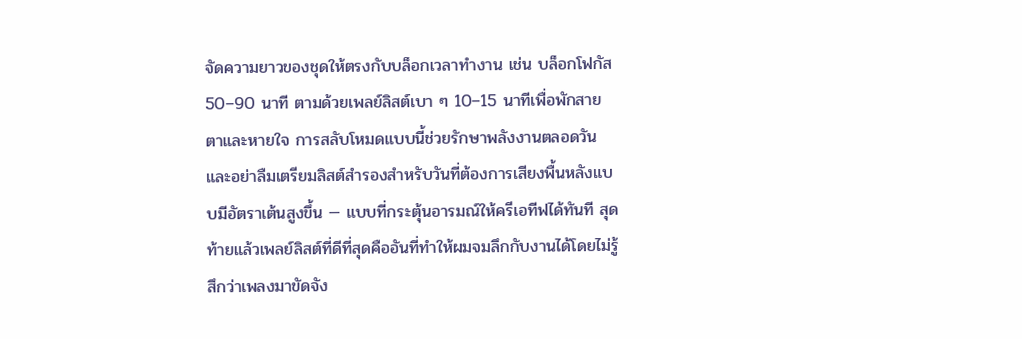จัดความยาวของชุดให้ตรงกับบล็อกเวลาทำงาน เช่น บล็อกโฟกัส 50–90 นาที ตามด้วยเพลย์ลิสต์เบา ๆ 10–15 นาทีเพื่อพักสายตาและหายใจ การสลับโหมดแบบนี้ช่วยรักษาพลังงานตลอดวัน และอย่าลืมเตรียมลิสต์สำรองสำหรับวันที่ต้องการเสียงพื้นหลังแบบมีอัตราเต้นสูงขึ้น — แบบที่กระตุ้นอารมณ์ให้ครีเอทีฟได้ทันที สุดท้ายแล้วเพลย์ลิสต์ที่ดีที่สุดคืออันที่ทำให้ผมจมลึกกับงานได้โดยไม่รู้สึกว่าเพลงมาขัดจัง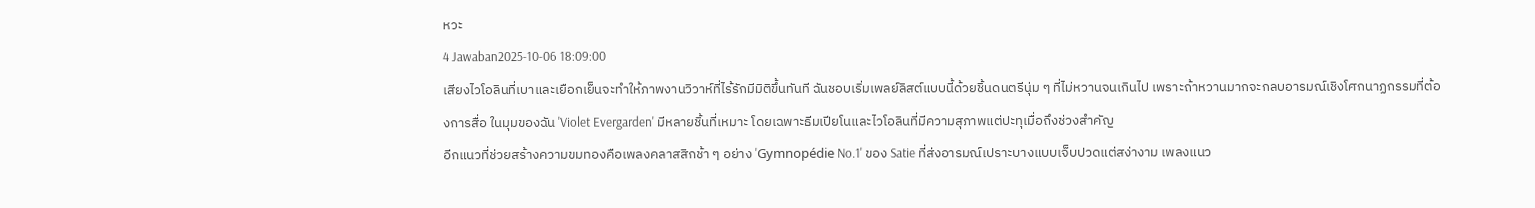หวะ
4 Jawaban2025-10-06 18:09:00
เสียงไวโอลินที่เบาและเยือกเย็นจะทำให้ภาพงานวิวาห์ที่ไร้รักมีมิติขึ้นทันที ฉันชอบเริ่มเพลย์ลิสต์แบบนี้ด้วยชิ้นดนตรีนุ่ม ๆ ที่ไม่หวานจนเกินไป เพราะถ้าหวานมากจะกลบอารมณ์เชิงโศกนาฏกรรมที่ต้องการสื่อ ในมุมของฉัน 'Violet Evergarden' มีหลายชิ้นที่เหมาะ โดยเฉพาะธีมเปียโนและไวโอลินที่มีความสุภาพแต่ปะทุเมื่อถึงช่วงสำคัญ
อีกแนวที่ช่วยสร้างความขมทองคือเพลงคลาสสิกช้า ๆ อย่าง 'Gymnopédie No.1' ของ Satie ที่ส่งอารมณ์เปราะบางแบบเจ็บปวดแต่สง่างาม เพลงแนว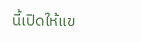นี้เปิดให้แข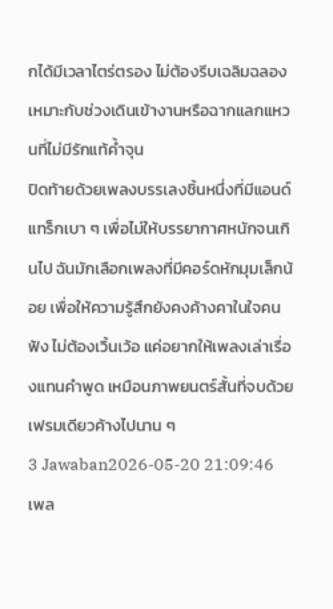กได้มีเวลาไตร่ตรอง ไม่ต้องรีบเฉลิมฉลอง เหมาะกับช่วงเดินเข้างานหรือฉากแลกแหวนที่ไม่มีรักแท้ค้ำจุน
ปิดท้ายด้วยเพลงบรรเลงชิ้นหนึ่งที่มีแอนด์แทร็กเบา ๆ เพื่อไม่ให้บรรยากาศหนักจนเกินไป ฉันมักเลือกเพลงที่มีคอร์ดหักมุมเล็กน้อย เพื่อให้ความรู้สึกยังคงค้างคาในใจคนฟัง ไม่ต้องเวิ้นเว้อ แค่อยากให้เพลงเล่าเรื่องแทนคำพูด เหมือนภาพยนตร์สั้นที่จบด้วยเฟรมเดียวค้างไปนาน ๆ
3 Jawaban2026-05-20 21:09:46
เพล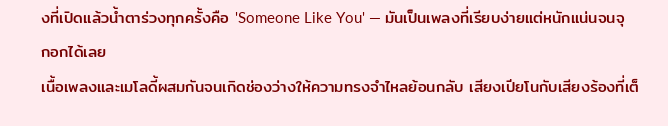งที่เปิดแล้วน้ำตาร่วงทุกครั้งคือ 'Someone Like You' — มันเป็นเพลงที่เรียบง่ายแต่หนักแน่นจนจุกอกได้เลย
เนื้อเพลงและเมโลดี้ผสมกันจนเกิดช่องว่างให้ความทรงจำไหลย้อนกลับ เสียงเปียโนกับเสียงร้องที่เต็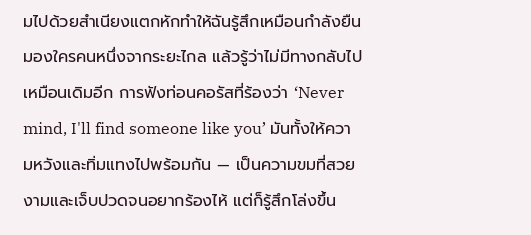มไปด้วยสำเนียงแตกหักทำให้ฉันรู้สึกเหมือนกำลังยืนมองใครคนหนึ่งจากระยะไกล แล้วรู้ว่าไม่มีทางกลับไปเหมือนเดิมอีก การฟังท่อนคอรัสที่ร้องว่า ‘Never mind, I'll find someone like you’ มันทั้งให้ความหวังและทิ่มแทงไปพร้อมกัน — เป็นความขมที่สวยงามและเจ็บปวดจนอยากร้องไห้ แต่ก็รู้สึกโล่งขึ้น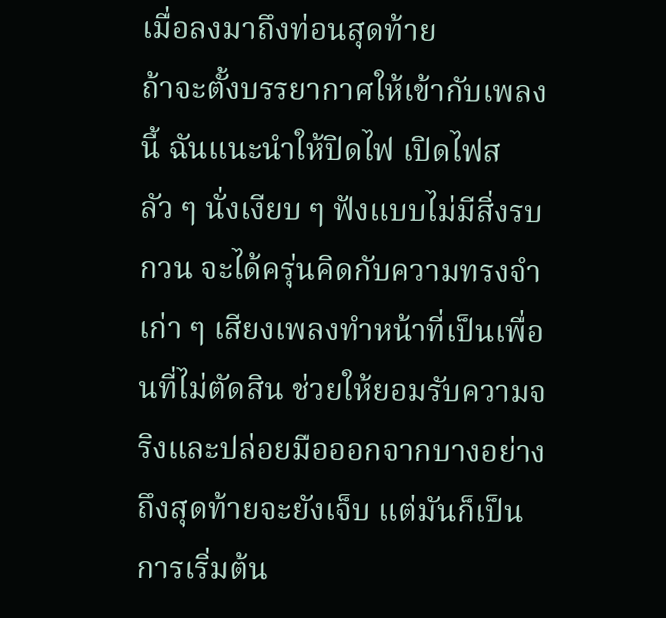เมื่อลงมาถึงท่อนสุดท้าย
ถ้าจะตั้งบรรยากาศให้เข้ากับเพลงนี้ ฉันแนะนำให้ปิดไฟ เปิดไฟสลัว ๆ นั่งเงียบ ๆ ฟังแบบไม่มีสิ่งรบกวน จะได้ครุ่นคิดกับความทรงจำเก่า ๆ เสียงเพลงทำหน้าที่เป็นเพื่อนที่ไม่ตัดสิน ช่วยให้ยอมรับความจริงและปล่อยมือออกจากบางอย่าง ถึงสุดท้ายจะยังเจ็บ แต่มันก็เป็นการเริ่มต้น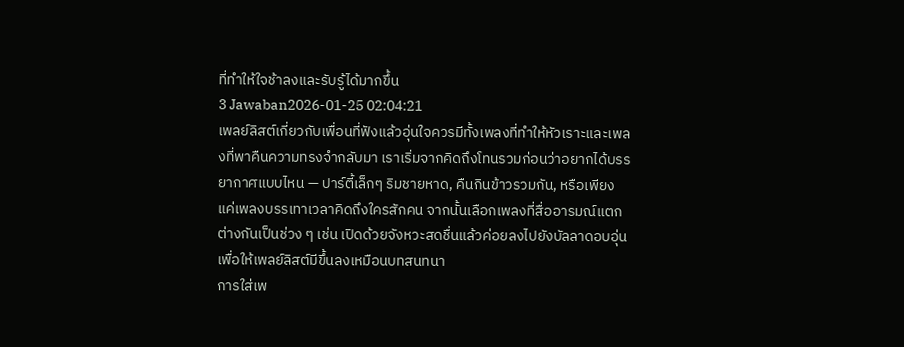ที่ทำให้ใจช้าลงและรับรู้ได้มากขึ้น
3 Jawaban2026-01-25 02:04:21
เพลย์ลิสต์เกี่ยวกับเพื่อนที่ฟังแล้วอุ่นใจควรมีทั้งเพลงที่ทำให้หัวเราะและเพลงที่พาคืนความทรงจำกลับมา เราเริ่มจากคิดถึงโทนรวมก่อนว่าอยากได้บรรยากาศแบบไหน — ปาร์ตี้เล็กๆ ริมชายหาด, คืนกินข้าวรวมกัน, หรือเพียงแค่เพลงบรรเทาเวลาคิดถึงใครสักคน จากนั้นเลือกเพลงที่สื่ออารมณ์แตกต่างกันเป็นช่วง ๆ เช่น เปิดด้วยจังหวะสดชื่นแล้วค่อยลงไปยังบัลลาดอบอุ่น เพื่อให้เพลย์ลิสต์มีขึ้นลงเหมือนบทสนทนา
การใส่เพ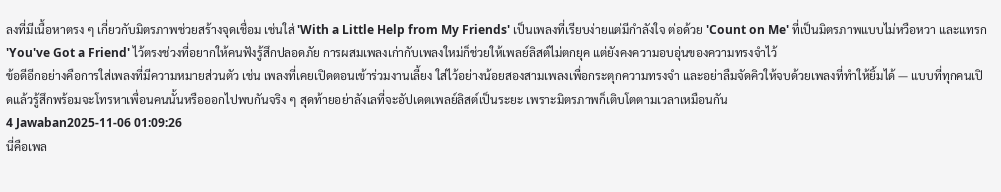ลงที่มีเนื้อหาตรง ๆ เกี่ยวกับมิตรภาพช่วยสร้างจุดเชื่อม เช่นใส่ 'With a Little Help from My Friends' เป็นเพลงที่เรียบง่ายแต่มีกำลังใจ ต่อด้วย 'Count on Me' ที่เป็นมิตรภาพแบบไม่หวือหวา และแทรก 'You've Got a Friend' ไว้ตรงช่วงที่อยากให้คนฟังรู้สึกปลอดภัย การผสมเพลงเก่ากับเพลงใหม่ก็ช่วยให้เพลย์ลิสต์ไม่ตกยุค แต่ยังคงความอบอุ่นของความทรงจำไว้
ข้อดีอีกอย่างคือการใส่เพลงที่มีความหมายส่วนตัว เช่น เพลงที่เคยเปิดตอนเข้าร่วมงานเลี้ยง ใส่ไว้อย่างน้อยสองสามเพลงเพื่อกระตุกความทรงจำ และอย่าลืมจัดคิวให้จบด้วยเพลงที่ทำให้ยิ้มได้ — แบบที่ทุกคนเปิดแล้วรู้สึกพร้อมจะโทรหาเพื่อนคนนั้นหรือออกไปพบกันจริง ๆ สุดท้ายอย่าลังเลที่จะอัปเดตเพลย์ลิสต์เป็นระยะ เพราะมิตรภาพก็เติบโตตามเวลาเหมือนกัน
4 Jawaban2025-11-06 01:09:26
นี่คือเพล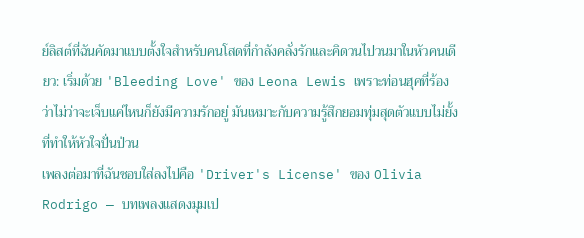ย์ลิสต์ที่ฉันคัดมาแบบตั้งใจสำหรับคนโสดที่กำลังคลั่งรักและคิดวนไปวนมาในหัวคนเดียว: เริ่มด้วย 'Bleeding Love' ของ Leona Lewis เพราะท่อนฮุคที่ร้องว่าไม่ว่าจะเจ็บแค่ไหนก็ยังมีความรักอยู่ มันเหมาะกับความรู้สึกยอมทุ่มสุดตัวแบบไม่ยั้งที่ทำให้หัวใจปั่นป่วน
เพลงต่อมาที่ฉันชอบใส่ลงไปคือ 'Driver's License' ของ Olivia Rodrigo — บทเพลงแสดงมุมเป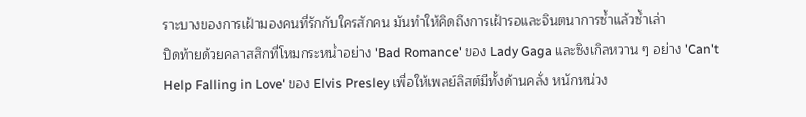ราะบางของการเฝ้ามองคนที่รักกับใครสักคน มันทำให้คิดถึงการเฝ้ารอและจินตนาการซ้ำแล้วซ้ำเล่า
ปิดท้ายด้วยคลาสสิกที่โหมกระหน่ำอย่าง 'Bad Romance' ของ Lady Gaga และซิงเกิลหวาน ๆ อย่าง 'Can't Help Falling in Love' ของ Elvis Presley เพื่อให้เพลย์ลิสต์มีทั้งด้านคลั่ง หนักหน่วง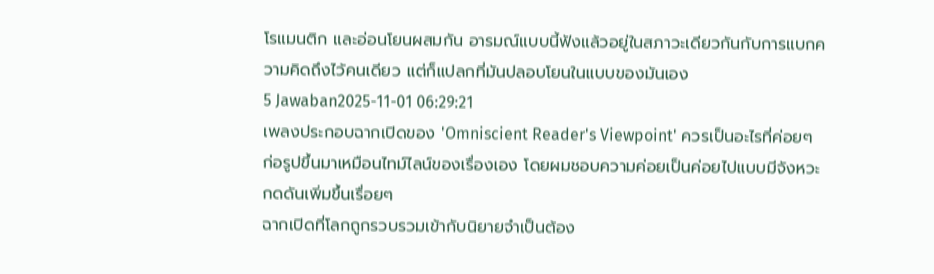โรแมนติก และอ่อนโยนผสมกัน อารมณ์แบบนี้ฟังแล้วอยู่ในสภาวะเดียวกันกับการแบกความคิดถึงไว้คนเดียว แต่ก็แปลกที่มันปลอบโยนในแบบของมันเอง
5 Jawaban2025-11-01 06:29:21
เพลงประกอบฉากเปิดของ 'Omniscient Reader's Viewpoint' ควรเป็นอะไรที่ค่อยๆ ก่อรูปขึ้นมาเหมือนไทม์ไลน์ของเรื่องเอง โดยผมชอบความค่อยเป็นค่อยไปแบบมีจังหวะกดดันเพิ่มขึ้นเรื่อยๆ
ฉากเปิดที่โลกถูกรวบรวมเข้ากับนิยายจำเป็นต้อง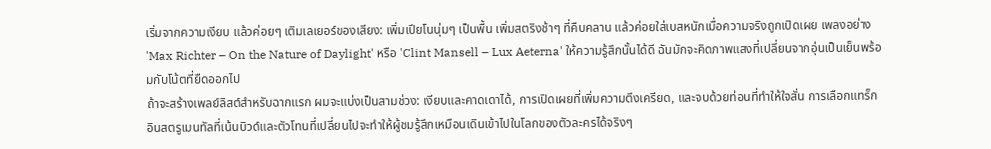เริ่มจากความเงียบ แล้วค่อยๆ เติมเลเยอร์ของเสียง: เพิ่มเปียโนนุ่มๆ เป็นพื้น เพิ่มสตริงช้าๆ ที่คืบคลาน แล้วค่อยใส่เบสหนักเมื่อความจริงถูกเปิดเผย เพลงอย่าง 'Max Richter – On the Nature of Daylight' หรือ 'Clint Mansell – Lux Aeterna' ให้ความรู้สึกนั้นได้ดี ฉันมักจะคิดภาพแสงที่เปลี่ยนจากอุ่นเป็นเย็นพร้อมกับโน้ตที่ยืดออกไป
ถ้าจะสร้างเพลย์ลิสต์สำหรับฉากแรก ผมจะแบ่งเป็นสามช่วง: เงียบและคาดเดาได้, การเปิดเผยที่เพิ่มความตึงเครียด, และจบด้วยท่อนที่ทำให้ใจสั่น การเลือกแทร็กอินสตรูเมนทัลที่เน้นบิวด์และตัวโทนที่เปลี่ยนไปจะทำให้ผู้ชมรู้สึกเหมือนเดินเข้าไปในโลกของตัวละครได้จริงๆ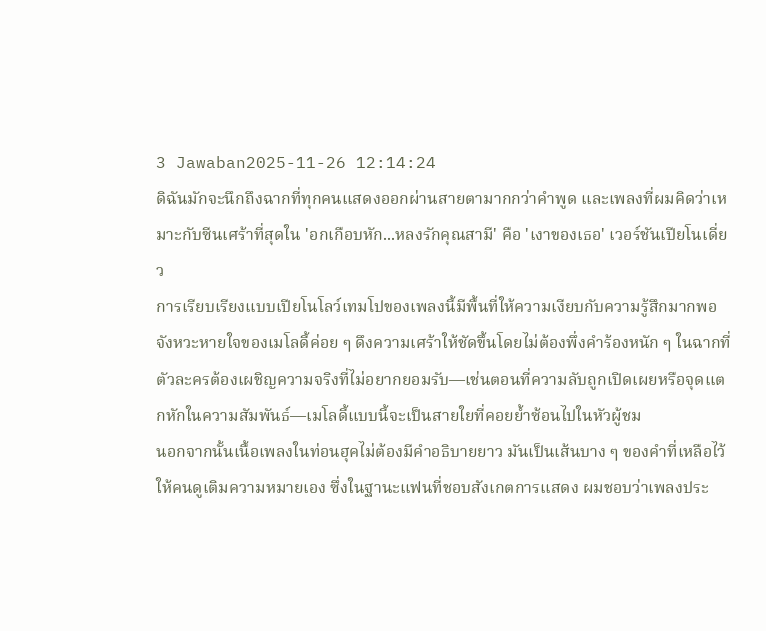3 Jawaban2025-11-26 12:14:24
ดิฉันมักจะนึกถึงฉากที่ทุกคนแสดงออกผ่านสายตามากกว่าคำพูด และเพลงที่ผมคิดว่าเหมาะกับซีนเศร้าที่สุดใน 'อกเกือบหัก...หลงรักคุณสามี' คือ 'เงาของเธอ' เวอร์ชันเปียโนเดี่ยว
การเรียบเรียงแบบเปียโนโลว์เทมโปของเพลงนี้มีพื้นที่ให้ความเงียบกับความรู้สึกมากพอ จังหวะหายใจของเมโลดี้ค่อย ๆ ดึงความเศร้าให้ชัดขึ้นโดยไม่ต้องพึ่งคำร้องหนัก ๆ ในฉากที่ตัวละครต้องเผชิญความจริงที่ไม่อยากยอมรับ—เช่นตอนที่ความลับถูกเปิดเผยหรือจุดแตกหักในความสัมพันธ์—เมโลดี้แบบนี้จะเป็นสายใยที่คอยย้ำซ้อนไปในหัวผู้ชม
นอกจากนั้นเนื้อเพลงในท่อนฮุคไม่ต้องมีคำอธิบายยาว มันเป็นเส้นบาง ๆ ของคำที่เหลือไว้ให้คนดูเติมความหมายเอง ซึ่งในฐานะแฟนที่ชอบสังเกตการแสดง ผมชอบว่าเพลงประ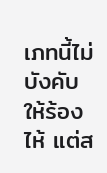เภทนี้ไม่บังคับให้ร้องไห้ แต่ส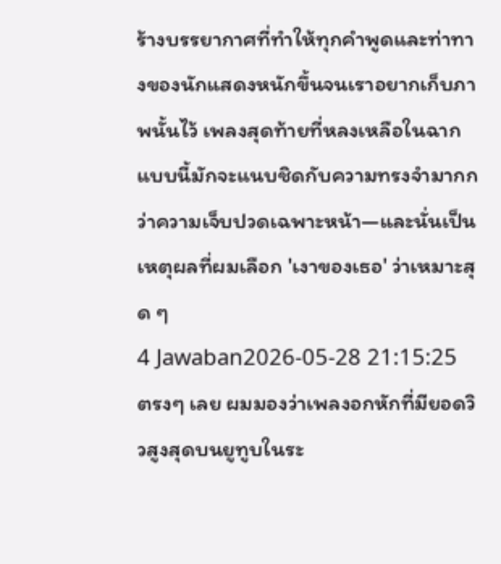ร้างบรรยากาศที่ทำให้ทุกคำพูดและท่าทางของนักแสดงหนักขึ้นจนเราอยากเก็บภาพนั้นไว้ เพลงสุดท้ายที่หลงเหลือในฉากแบบนี้มักจะแนบชิดกับความทรงจำมากกว่าความเจ็บปวดเฉพาะหน้า—และนั่นเป็นเหตุผลที่ผมเลือก 'เงาของเธอ' ว่าเหมาะสุด ๆ
4 Jawaban2026-05-28 21:15:25
ตรงๆ เลย ผมมองว่าเพลงอกหักที่มียอดวิวสูงสุดบนยูทูบในระ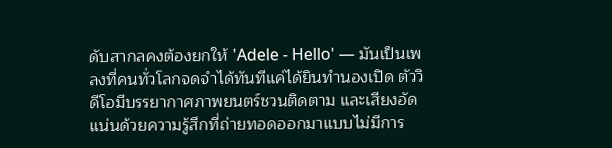ดับสากลคงต้องยกให้ 'Adele - Hello' — มันเป็นเพลงที่คนทั่วโลกจดจำได้ทันทีแค่ได้ยินทำนองเปิด ตัววิดีโอมีบรรยากาศภาพยนตร์ชวนติดตาม และเสียงอัดแน่นด้วยความรู้สึกที่ถ่ายทอดออกมาแบบไม่มีการ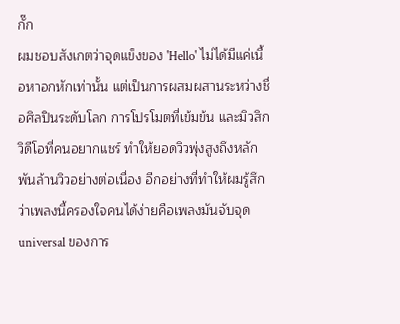กั๊ก
ผมชอบสังเกตว่าจุดแข็งของ 'Hello' ไม่ได้มีแค่เนื้อหาอกหักเท่านั้น แต่เป็นการผสมผสานระหว่างชื่อศิลปินระดับโลก การโปรโมตที่เข้มข้น และมิวสิกวิดีโอที่คนอยากแชร์ ทำให้ยอดวิวพุ่งสูงถึงหลักพันล้านวิวอย่างต่อเนื่อง อีกอย่างที่ทำให้ผมรู้สึกว่าเพลงนี้ครองใจคนได้ง่ายคือเพลงมันจับจุด universal ของการ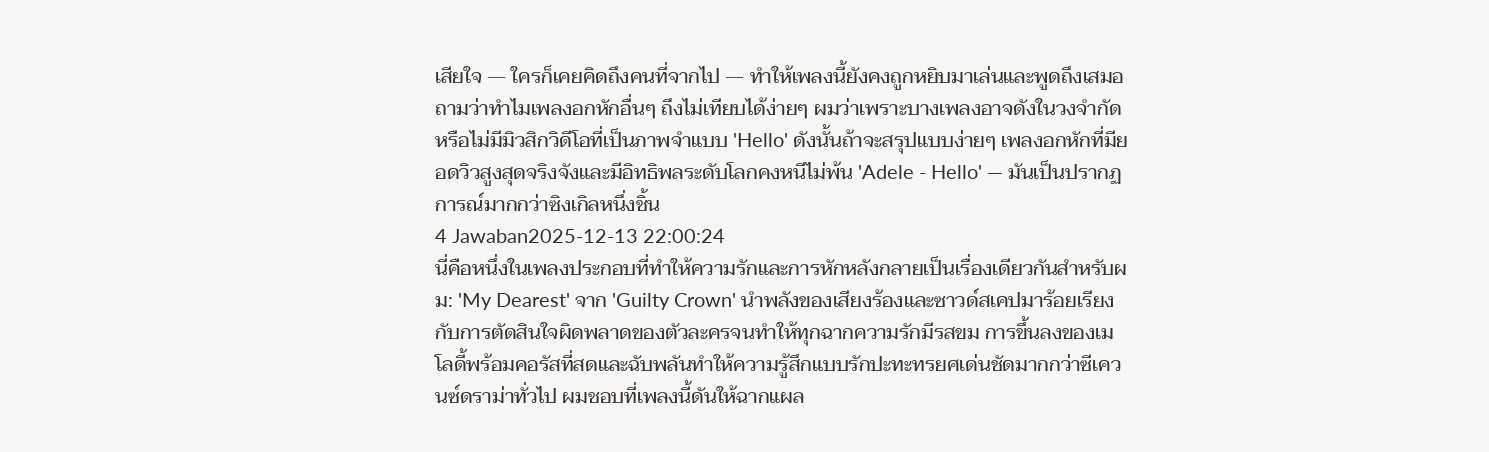เสียใจ — ใครก็เคยคิดถึงคนที่จากไป — ทำให้เพลงนี้ยังคงถูกหยิบมาเล่นและพูดถึงเสมอ
ถามว่าทำไมเพลงอกหักอื่นๆ ถึงไม่เทียบได้ง่ายๆ ผมว่าเพราะบางเพลงอาจดังในวงจำกัดหรือไม่มีมิวสิกวิดีโอที่เป็นภาพจำแบบ 'Hello' ดังนั้นถ้าจะสรุปแบบง่ายๆ เพลงอกหักที่มียอดวิวสูงสุดจริงจังและมีอิทธิพลระดับโลกคงหนีไม่พ้น 'Adele - Hello' — มันเป็นปรากฏการณ์มากกว่าซิงเกิลหนึ่งชิ้น
4 Jawaban2025-12-13 22:00:24
นี่คือหนึ่งในเพลงประกอบที่ทำให้ความรักและการหักหลังกลายเป็นเรื่องเดียวกันสำหรับผม: 'My Dearest' จาก 'Guilty Crown' นำพลังของเสียงร้องและซาวด์สเคปมาร้อยเรียงกับการตัดสินใจผิดพลาดของตัวละครจนทำให้ทุกฉากความรักมีรสขม การขึ้นลงของเมโลดี้พร้อมคอรัสที่สดและฉับพลันทำให้ความรู้สึกแบบรักปะทะทรยศเด่นชัดมากกว่าซีเควนซ์ดราม่าทั่วไป ผมชอบที่เพลงนี้ดันให้ฉากแผล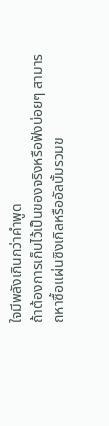ใจมีพลังเกินกว่าคำพูด
ถ้าต้องการเก็บไว้เป็นของจริงหรือฟังบ่อยๆ สามารถหาซื้อแผ่นซิงเกิลหรืออัลบั้มรวมข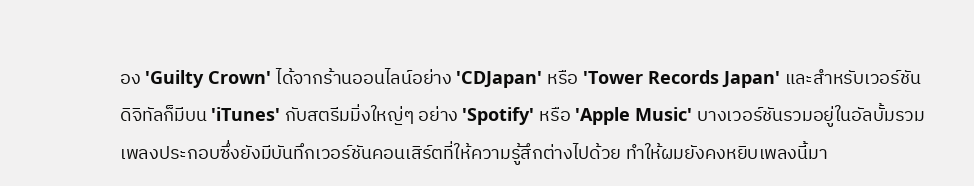อง 'Guilty Crown' ได้จากร้านออนไลน์อย่าง 'CDJapan' หรือ 'Tower Records Japan' และสำหรับเวอร์ชันดิจิทัลก็มีบน 'iTunes' กับสตรีมมิ่งใหญ่ๆ อย่าง 'Spotify' หรือ 'Apple Music' บางเวอร์ชันรวมอยู่ในอัลบั้มรวมเพลงประกอบซึ่งยังมีบันทึกเวอร์ชันคอนเสิร์ตที่ให้ความรู้สึกต่างไปด้วย ทำให้ผมยังคงหยิบเพลงนี้มา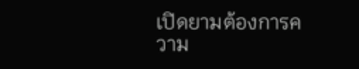เปิดยามต้องการความ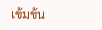เข้มข้น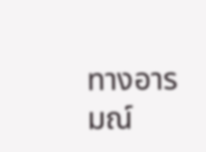ทางอารมณ์